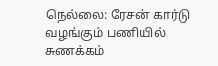நெல்லை: ரேசன் கார்டு வழங்கும் பணியில் சுணக்கம்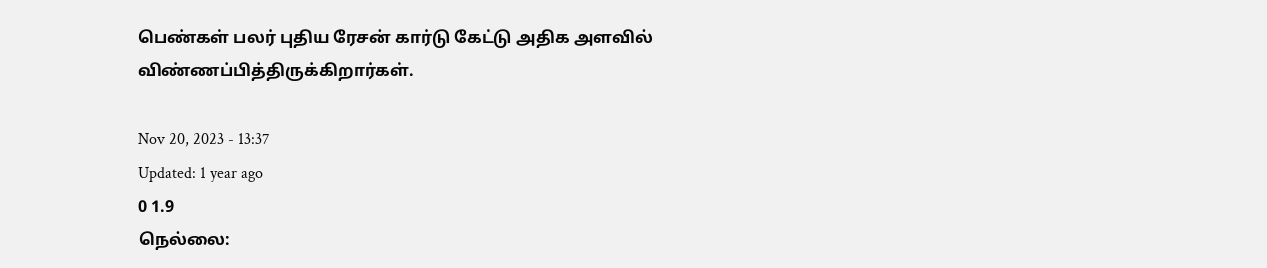பெண்கள் பலர் புதிய ரேசன் கார்டு கேட்டு அதிக அளவில் விண்ணப்பித்திருக்கிறார்கள்.

Nov 20, 2023 - 13:37
Updated: 1 year ago
0 1.9
நெல்லை: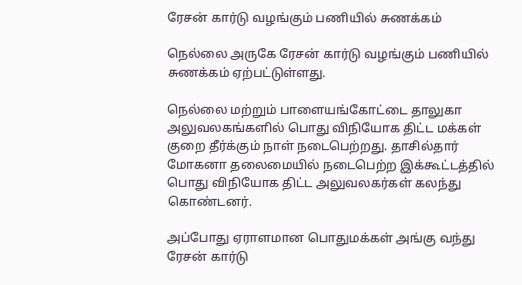ரேசன் கார்டு வழங்கும் பணியில் சுணக்கம்

நெல்லை அருகே ரேசன் கார்டு வழங்கும் பணியில் சுணக்கம் ஏற்பட்டுள்ளது.

நெல்லை மற்றும் பாளையங்கோட்டை தாலுகா அலுவலகங்களில் பொது விநியோக திட்ட மக்கள் குறை தீர்க்கும் நாள் நடைபெற்றது. தாசில்தார் மோகனா தலைமையில் நடைபெற்ற இக்கூட்டத்தில் பொது விநியோக திட்ட அலுவலகர்கள் கலந்து கொண்டனர்.

அப்போது ஏராளமான பொதுமக்கள் அங்கு வந்து ரேசன் கார்டு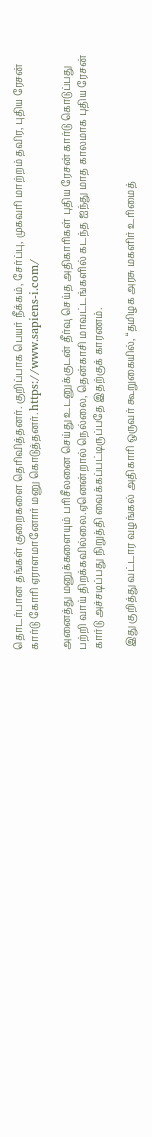தொடர்பான தங்கள் குறைகளை தெரிவித்தனர். குறிப்பாக பெயர் நீக்கம், சேர்ப்பு, முகவரி மாற்றம் தவிர, புதிய ரேசன் கார்டு கோரி ஏராளமானோர் மனு கொடுத்தனர். https://www.sapiens-i.com/

அனைத்து மனுக்களையும் பரிசீலனை செய்து உடனுக்குடன் தீர்வு செய்த அதிகாரிகள் புதிய ரேசன் கார்டு கொடுப்பது பற்றி வாய் திறக்கவில்லை.ஏனென்றால் நெல்லை, தென்காசி மாவட்டங்களில் கடந்த ஐந்து மாத காலமாக புதிய ரேசன் கார்டு அச்சடிப்பது நிறுத்தி வைக்கப்பட்டிருப்பதே இதற்குக் காரணம்.

 இது குறித்து வட்டார வழங்கல் அதிகாரி ஒருவர் கூறுகையில், “தமிழக அரசு மகளிர் உரிமைத்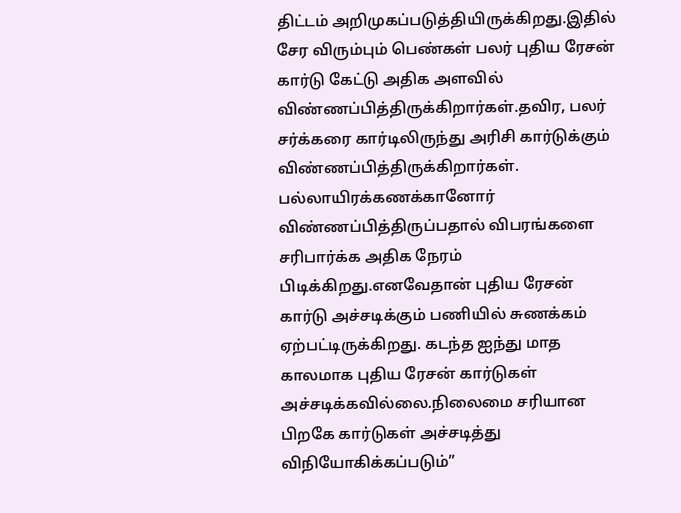திட்டம் அறிமுகப்படுத்தியிருக்கிறது.இதில் சேர விரும்பும் பெண்கள் பலர் புதிய ரேசன் கார்டு கேட்டு அதிக அளவில் விண்ணப்பித்திருக்கிறார்கள்.தவிர, பலர் சர்க்கரை கார்டிலிருந்து அரிசி கார்டுக்கும் விண்ணப்பித்திருக்கிறார்கள். பல்லாயிரக்கணக்கானோர் விண்ணப்பித்திருப்பதால் விபரங்களை சரிபார்க்க அதிக நேரம் பிடிக்கிறது.எனவேதான் புதிய ரேசன் கார்டு அச்சடிக்கும் பணியில் சுணக்கம் ஏற்பட்டிருக்கிறது. கடந்த ஐந்து மாத காலமாக புதிய ரேசன் கார்டுகள் அச்சடிக்கவில்லை.நிலைமை சரியான பிறகே கார்டுகள் அச்சடித்து விநியோகிக்கப்படும்”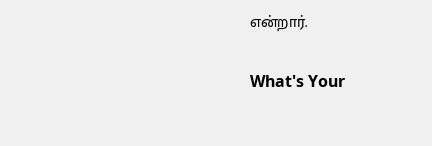என்றார்.

What's Your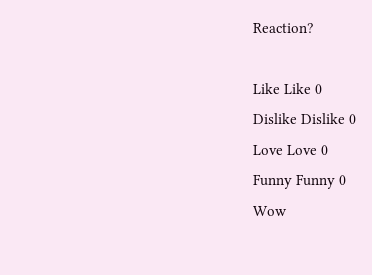Reaction?

Like Like 0
Dislike Dislike 0
Love Love 0
Funny Funny 0
Wow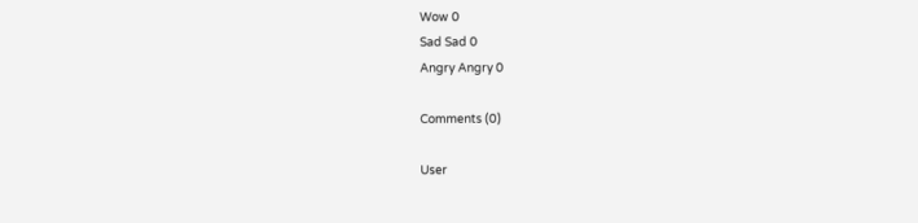Wow 0
Sad Sad 0
Angry Angry 0

Comments (0)

User